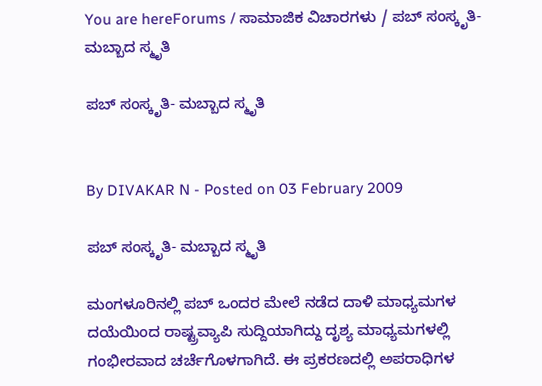You are hereForums / ಸಾಮಾಜಿಕ ವಿಚಾರಗಳು / ಪಬ್ ಸಂಸ್ಕೃತಿ- ಮಬ್ಬಾದ ಸ್ಮೃತಿ

ಪಬ್ ಸಂಸ್ಕೃತಿ- ಮಬ್ಬಾದ ಸ್ಮೃತಿ


By DIVAKAR N - Posted on 03 February 2009

ಪಬ್ ಸಂಸ್ಕೃತಿ- ಮಬ್ಬಾದ ಸ್ಮೃತಿ

ಮಂಗಳೂರಿನಲ್ಲಿ ಪಬ್ ಒಂದರ ಮೇಲೆ ನಡೆದ ದಾಳಿ ಮಾಧ್ಯಮಗಳ ದಯೆಯಿಂದ ರಾಷ್ಟ್ರವ್ಯಾಪಿ ಸುದ್ದಿಯಾಗಿದ್ದು ದೃಶ್ಯ ಮಾಧ್ಯಮಗಳಲ್ಲಿ ಗಂಭೀರವಾದ ಚರ್ಚೆಗೊಳಗಾಗಿದೆ. ಈ ಪ್ರಕರಣದಲ್ಲಿ ಅಪರಾಧಿಗಳ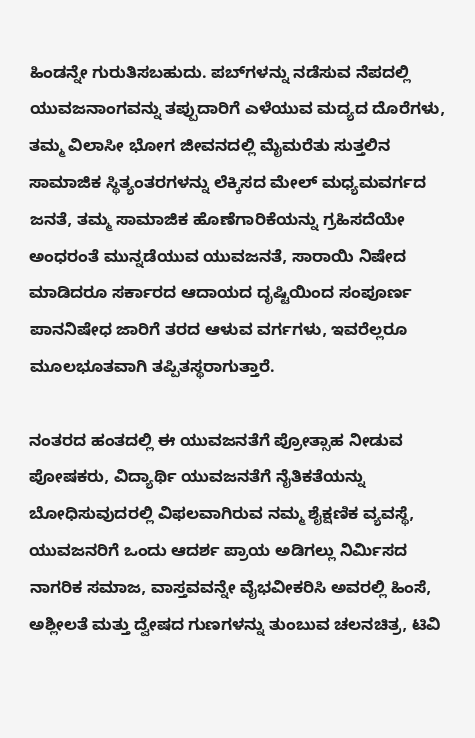ಹಿಂಡನ್ನೇ ಗುರುತಿಸಬಹುದು. ಪಬ್‌ಗಳನ್ನು ನಡೆಸುವ ನೆಪದಲ್ಲಿ ಯುವಜನಾಂಗವನ್ನು ತಪ್ಪುದಾರಿಗೆ ಎಳೆಯುವ ಮದ್ಯದ ದೊರೆಗಳು, ತಮ್ಮ ವಿಲಾಸೀ ಭೋಗ ಜೀವನದಲ್ಲಿ ಮೈಮರೆತು ಸುತ್ತಲಿನ ಸಾಮಾಜಿಕ ಸ್ಥಿತ್ಯಂತರಗಳನ್ನು ಲೆಕ್ಕಿಸದ ಮೇಲ್ ಮಧ್ಯಮವರ್ಗದ ಜನತೆ, ತಮ್ಮ ಸಾಮಾಜಿಕ ಹೊಣೆಗಾರಿಕೆಯನ್ನು ಗ್ರಹಿಸದೆಯೇ ಅಂಧರಂತೆ ಮುನ್ನಡೆಯುವ ಯುವಜನತೆ, ಸಾರಾಯಿ ನಿಷೇದ ಮಾಡಿದರೂ ಸರ್ಕಾರದ ಆದಾಯದ ದೃಷ್ಟಿಯಿಂದ ಸಂಪೂರ್ಣ ಪಾನನಿಷೇಧ ಜಾರಿಗೆ ತರದ ಆಳುವ ವರ್ಗಗಳು, ಇವರೆಲ್ಲರೂ ಮೂಲಭೂತವಾಗಿ ತಪ್ಪಿತಸ್ಥರಾಗುತ್ತಾರೆ.

ನಂತರದ ಹಂತದಲ್ಲಿ ಈ ಯುವಜನತೆಗೆ ಪ್ರೋತ್ಸಾಹ ನೀಡುವ ಪೋಷಕರು, ವಿದ್ಯಾರ್ಥಿ ಯುವಜನತೆಗೆ ನೈತಿಕತೆಯನ್ನು ಬೋಧಿಸುವುದರಲ್ಲಿ ವಿಫಲವಾಗಿರುವ ನಮ್ಮ ಶೈಕ್ಷಣಿಕ ವ್ಯವಸ್ಥೆ, ಯುವಜನರಿಗೆ ಒಂದು ಆದರ್ಶ ಪ್ರಾಯ ಅಡಿಗಲ್ಲು ನಿರ್ಮಿಸದ ನಾಗರಿಕ ಸಮಾಜ, ವಾಸ್ತವವನ್ನೇ ವೈಭವೀಕರಿಸಿ ಅವರಲ್ಲಿ ಹಿಂಸೆ, ಅಶ್ಲೀಲತೆ ಮತ್ತು ದ್ವೇಷದ ಗುಣಗಳನ್ನು ತುಂಬುವ ಚಲನಚಿತ್ರ, ಟಿವಿ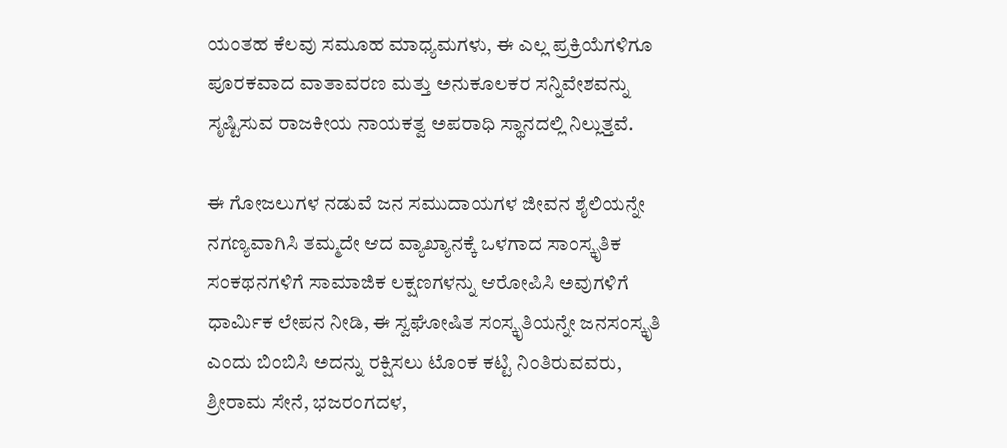ಯಂತಹ ಕೆಲವು ಸಮೂಹ ಮಾಧ್ಯಮಗಳು, ಈ ಎಲ್ಲ ಪ್ರಕ್ರಿಯೆಗಳಿಗೂ ಪೂರಕವಾದ ವಾತಾವರಣ ಮತ್ತು ಅನುಕೂಲಕರ ಸನ್ನಿವೇಶವನ್ನು ಸೃಷ್ಟಿಸುವ ರಾಜಕೀಯ ನಾಯಕತ್ವ ಅಪರಾಧಿ ಸ್ಥಾನದಲ್ಲಿ ನಿಲ್ಲುತ್ತವೆ.

ಈ ಗೋಜಲುಗಳ ನಡುವೆ ಜನ ಸಮುದಾಯಗಳ ಜೀವನ ಶೈಲಿಯನ್ನೇ ನಗಣ್ಯವಾಗಿಸಿ ತಮ್ಮದೇ ಆದ ವ್ಯಾಖ್ಯಾನಕ್ಕೆ ಒಳಗಾದ ಸಾಂಸ್ಕೃತಿಕ ಸಂಕಥನಗಳಿಗೆ ಸಾಮಾಜಿಕ ಲಕ್ಷಣಗಳನ್ನು ಆರೋಪಿಸಿ ಅವುಗಳಿಗೆ ಧಾರ್ಮಿಕ ಲೇಪನ ನೀಡಿ, ಈ ಸ್ವಘೋಷಿತ ಸಂಸ್ಕೃತಿಯನ್ನೇ ಜನಸಂಸ್ಕೃತಿ ಎಂದು ಬಿಂಬಿಸಿ ಅದನ್ನು ರಕ್ಷಿಸಲು ಟೊಂಕ ಕಟ್ಟಿ ನಿಂತಿರುವವರು, ಶ್ರೀರಾಮ ಸೇನೆ, ಭಜರಂಗದಳ,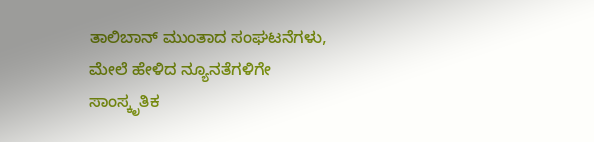ತಾಲಿಬಾನ್ ಮುಂತಾದ ಸಂಘಟನೆಗಳು, ಮೇಲೆ ಹೇಳಿದ ನ್ಯೂನತೆಗಳಿಗೇ ಸಾಂಸ್ಕೃತಿಕ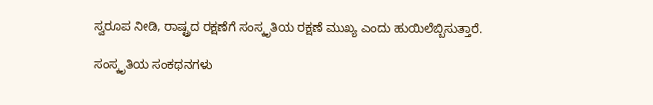ಸ್ವರೂಪ ನೀಡಿ, ರಾಷ್ಟ್ರದ ರಕ್ಷಣೆಗೆ ಸಂಸ್ಕೃತಿಯ ರಕ್ಷಣೆ ಮುಖ್ಯ ಎಂದು ಹುಯಿಲೆಬ್ಬಿಸುತ್ತಾರೆ.

ಸಂಸ್ಕೃತಿಯ ಸಂಕಥನಗಳು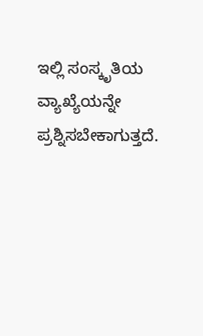ಇಲ್ಲಿ ಸಂಸ್ಕೃತಿಯ ವ್ಯಾಖ್ಯೆಯನ್ನೇ ಪ್ರಶ್ನಿಸಬೇಕಾಗುತ್ತದೆ.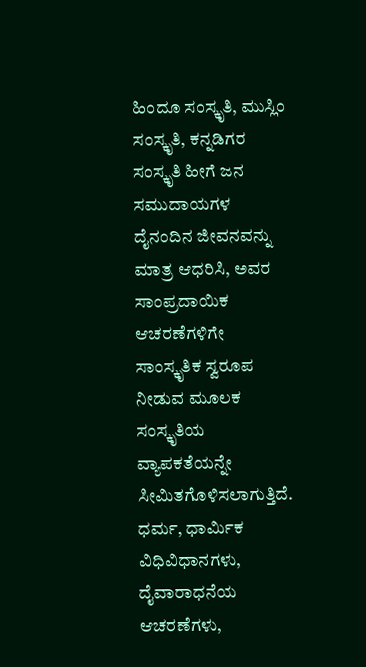ಹಿಂದೂ ಸಂಸ್ಕೃತಿ, ಮುಸ್ಲಿಂ ಸಂಸ್ಕೃತಿ, ಕನ್ನಡಿಗರ ಸಂಸ್ಕೃತಿ ಹೀಗೆ ಜನ ಸಮುದಾಯಗಳ ದೈನಂದಿನ ಜೀವನವನ್ನು ಮಾತ್ರ ಆಧರಿಸಿ, ಅವರ ಸಾಂಪ್ರದಾಯಿಕ ಆಚರಣೆಗಳಿಗೇ ಸಾಂಸ್ಕೃತಿಕ ಸ್ವರೂಪ ನೀಡುವ ಮೂಲಕ ಸಂಸ್ಕೃತಿಯ ವ್ಯಾಪಕತೆಯನ್ನೇ ಸೀಮಿತಗೊಳಿಸಲಾಗುತ್ತಿದೆ. ಧರ್ಮ, ಧಾರ್ಮಿಕ ವಿಧಿವಿಧಾನಗಳು, ದೈವಾರಾಧನೆಯ ಆಚರಣೆಗಳು,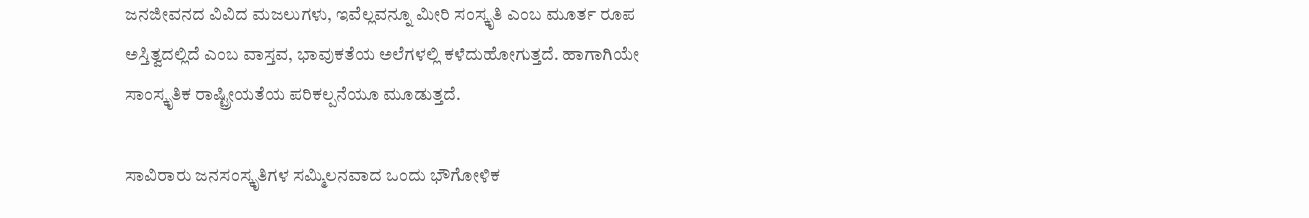ಜನಜೀವನದ ವಿವಿದ ಮಜಲುಗಳು, ಇವೆಲ್ಲವನ್ನೂ ಮೀರಿ ಸಂಸ್ಕೃತಿ ಎಂಬ ಮೂರ್ತ ರೂಪ ಅಸ್ತಿತ್ವದಲ್ಲಿದೆ ಎಂಬ ವಾಸ್ತವ, ಭಾವುಕತೆಯ ಅಲೆಗಳಲ್ಲಿ ಕಳೆದುಹೋಗುತ್ತದೆ. ಹಾಗಾಗಿಯೇ ಸಾಂಸ್ಕೃತಿಕ ರಾಷ್ಟ್ರೀಯತೆಯ ಪರಿಕಲ್ಪನೆಯೂ ಮೂಡುತ್ತದೆ.

ಸಾವಿರಾರು ಜನಸಂಸ್ಕೃತಿಗಳ ಸಮ್ಮಿಲನವಾದ ಒಂದು ಭೌಗೋಳಿಕ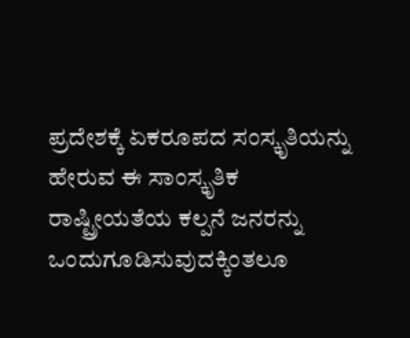ಪ್ರದೇಶಕ್ಕೆ ಏಕರೂಪದ ಸಂಸ್ಕೃತಿಯನ್ನು ಹೇರುವ ಈ ಸಾಂಸ್ಕೃತಿಕ ರಾಷ್ಟ್ರೀಯತೆಯ ಕಲ್ಪನೆ ಜನರನ್ನು ಒಂದುಗೂಡಿಸುವುದಕ್ಕಿಂತಲೂ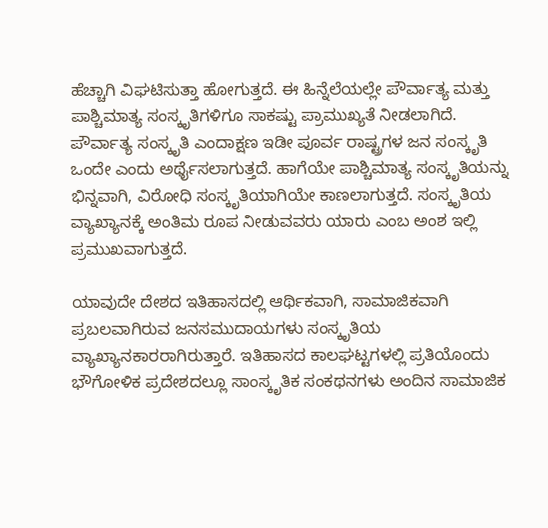ಹೆಚ್ಚಾಗಿ ವಿಘಟಿಸುತ್ತಾ ಹೋಗುತ್ತದೆ. ಈ ಹಿನ್ನೆಲೆಯಲ್ಲೇ ಪೌರ್ವಾತ್ಯ ಮತ್ತು ಪಾಶ್ಚಿಮಾತ್ಯ ಸಂಸ್ಕೃತಿಗಳಿಗೂ ಸಾಕಷ್ಟು ಪ್ರಾಮುಖ್ಯತೆ ನೀಡಲಾಗಿದೆ. ಪೌರ್ವಾತ್ಯ ಸಂಸ್ಕೃತಿ ಎಂದಾಕ್ಷಣ ಇಡೀ ಪೂರ್ವ ರಾಷ್ಟ್ರಗಳ ಜನ ಸಂಸ್ಕೃತಿ ಒಂದೇ ಎಂದು ಅರ್ಥೈಸಲಾಗುತ್ತದೆ. ಹಾಗೆಯೇ ಪಾಶ್ಚಿಮಾತ್ಯ ಸಂಸ್ಕೃತಿಯನ್ನು ಭಿನ್ನವಾಗಿ, ವಿರೋಧಿ ಸಂಸ್ಕೃತಿಯಾಗಿಯೇ ಕಾಣಲಾಗುತ್ತದೆ. ಸಂಸ್ಕೃತಿಯ ವ್ಯಾಖ್ಯಾನಕ್ಕೆ ಅಂತಿಮ ರೂಪ ನೀಡುವವರು ಯಾರು ಎಂಬ ಅಂಶ ಇಲ್ಲಿ ಪ್ರಮುಖವಾಗುತ್ತದೆ.

ಯಾವುದೇ ದೇಶದ ಇತಿಹಾಸದಲ್ಲಿ ಆರ್ಥಿಕವಾಗಿ, ಸಾಮಾಜಿಕವಾಗಿ ಪ್ರಬಲವಾಗಿರುವ ಜನಸಮುದಾಯಗಳು ಸಂಸ್ಕೃತಿಯ ವ್ಯಾಖ್ಯಾನಕಾರರಾಗಿರುತ್ತಾರೆ. ಇತಿಹಾಸದ ಕಾಲಘಟ್ಟಗಳಲ್ಲಿ ಪ್ರತಿಯೊಂದು ಭೌಗೋಳಿಕ ಪ್ರದೇಶದಲ್ಲೂ ಸಾಂಸ್ಕೃತಿಕ ಸಂಕಥನಗಳು ಅಂದಿನ ಸಾಮಾಜಿಕ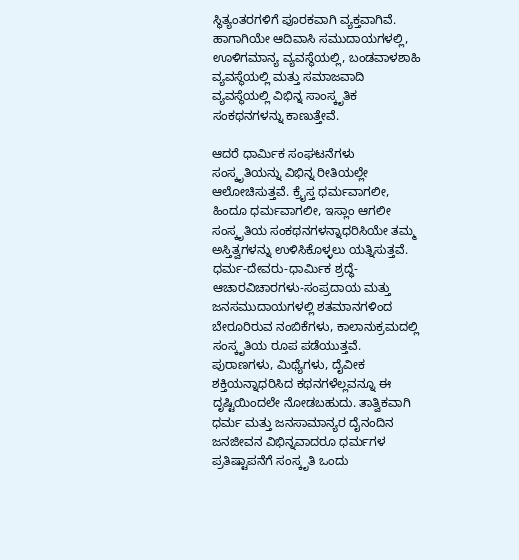ಸ್ಥಿತ್ಯಂತರಗಳಿಗೆ ಪೂರಕವಾಗಿ ವ್ಯಕ್ತವಾಗಿವೆ. ಹಾಗಾಗಿಯೇ ಆದಿವಾಸಿ ಸಮುದಾಯಗಳಲ್ಲಿ, ಊಳಿಗಮಾನ್ಯ ವ್ಯವಸ್ಥೆಯಲ್ಲಿ, ಬಂಡವಾಳಶಾಹಿ ವ್ಯವಸ್ಥೆಯಲ್ಲಿ ಮತ್ತು ಸಮಾಜವಾದಿ ವ್ಯವಸ್ಥೆಯಲ್ಲಿ ವಿಭಿನ್ನ ಸಾಂಸ್ಕೃತಿಕ ಸಂಕಥನಗಳನ್ನು ಕಾಣುತ್ತೇವೆ.

ಆದರೆ ಧಾರ್ಮಿಕ ಸಂಘಟನೆಗಳು ಸಂಸ್ಕೃತಿಯನ್ನು ವಿಭಿನ್ನ ರೀತಿಯಲ್ಲೇ ಆಲೋಚಿಸುತ್ತವೆ. ಕ್ರೈಸ್ತ ಧರ್ಮವಾಗಲೀ, ಹಿಂದೂ ಧರ್ಮವಾಗಲೀ, ಇಸ್ಲಾಂ ಆಗಲೀ ಸಂಸ್ಕೃತಿಯ ಸಂಕಥನಗಳನ್ನಾಧರಿಸಿಯೇ ತಮ್ಮ ಅಸ್ತಿತ್ವಗಳನ್ನು ಉಳಿಸಿಕೊಳ್ಳಲು ಯತ್ನಿಸುತ್ತವೆ. ಧರ್ಮ-ದೇವರು-ಧಾರ್ಮಿಕ ಶ್ರದ್ಧೆ-ಆಚಾರವಿಚಾರಗಳು-ಸಂಪ್ರದಾಯ ಮತ್ತು ಜನಸಮುದಾಯಗಳಲ್ಲಿ ಶತಮಾನಗಳಿಂದ ಬೇರೂರಿರುವ ನಂಬಿಕೆಗಳು, ಕಾಲಾನುಕ್ರಮದಲ್ಲಿ ಸಂಸ್ಕೃತಿಯ ರೂಪ ಪಡೆಯುತ್ತವೆ. ಪುರಾಣಗಳು, ಮಿಥ್ಯೆಗಳು, ದೈವೀಕ ಶಕ್ತಿಯನ್ನಾಧರಿಸಿದ ಕಥನಗಳೆಲ್ಲವನ್ನೂ ಈ ದೃಷ್ಟಿಯಿಂದಲೇ ನೋಡಬಹುದು. ತಾತ್ವಿಕವಾಗಿ ಧರ್ಮ ಮತ್ತು ಜನಸಾಮಾನ್ಯರ ದೈನಂದಿನ ಜನಜೀವನ ವಿಭಿನ್ನವಾದರೂ ಧರ್ಮಗಳ ಪ್ರತಿಷ್ಟಾಪನೆಗೆ ಸಂಸ್ಕೃತಿ ಒಂದು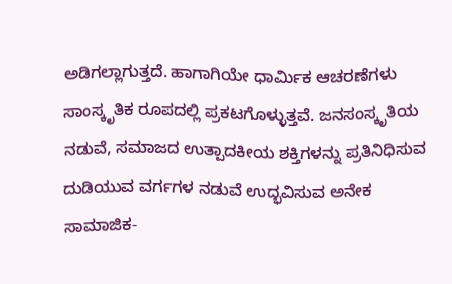ಅಡಿಗಲ್ಲಾಗುತ್ತದೆ. ಹಾಗಾಗಿಯೇ ಧಾರ್ಮಿಕ ಆಚರಣೆಗಳು ಸಾಂಸ್ಕೃತಿಕ ರೂಪದಲ್ಲಿ ಪ್ರಕಟಗೊಳ್ಳುತ್ತವೆ. ಜನಸಂಸ್ಕೃತಿಯ ನಡುವೆ, ಸಮಾಜದ ಉತ್ಪಾದಕೀಯ ಶಕ್ತಿಗಳನ್ನು ಪ್ರತಿನಿಧಿಸುವ ದುಡಿಯುವ ವರ್ಗಗಳ ನಡುವೆ ಉದ್ಭವಿಸುವ ಅನೇಕ ಸಾಮಾಜಿಕ-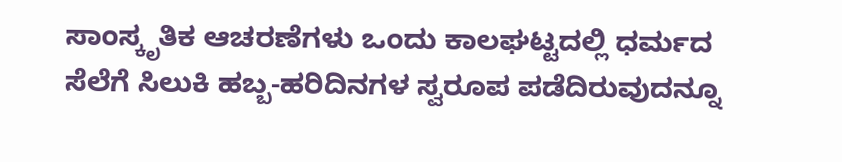ಸಾಂಸ್ಕೃತಿಕ ಆಚರಣೆಗಳು ಒಂದು ಕಾಲಘಟ್ಟದಲ್ಲಿ ಧರ್ಮದ ಸೆಲೆಗೆ ಸಿಲುಕಿ ಹಬ್ಬ-ಹರಿದಿನಗಳ ಸ್ವರೂಪ ಪಡೆದಿರುವುದನ್ನೂ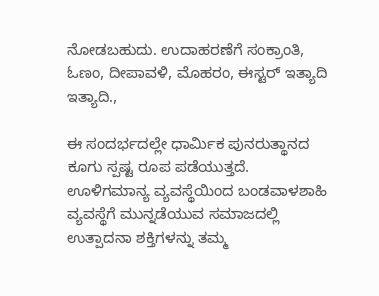ನೋಡಬಹುದು. ಉದಾಹರಣೆಗೆ ಸಂಕ್ರಾಂತಿ, ಓಣಂ, ದೀಪಾವಳಿ, ಮೊಹರಂ, ಈಸ್ಟರ್ ಇತ್ಯಾದಿ ಇತ್ಯಾದಿ.,

ಈ ಸಂದರ್ಭದಲ್ಲೇ ಧಾರ್ಮಿಕ ಪುನರುತ್ಥಾನದ ಕೂಗು ಸ್ಪಷ್ಟ ರೂಪ ಪಡೆಯುತ್ತದೆ. ಊಳಿಗಮಾನ್ಯ ವ್ಯವಸ್ಥೆಯಿಂದ ಬಂಡವಾಳಶಾಹಿ ವ್ಯವಸ್ಥೆಗೆ ಮುನ್ನಡೆಯುವ ಸಮಾಜದಲ್ಲಿ ಉತ್ಪಾದನಾ ಶಕ್ತಿಗಳನ್ನು ತಮ್ಮ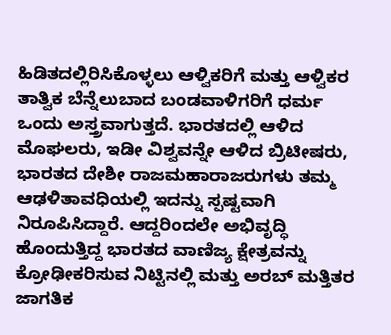ಹಿಡಿತದಲ್ಲಿರಿಸಿಕೊಳ್ಳಲು ಆಳ್ವಿಕರಿಗೆ ಮತ್ತು ಆಳ್ವಿಕರ ತಾತ್ವಿಕ ಬೆನ್ನೆಲುಬಾದ ಬಂಡವಾಳಿಗರಿಗೆ ಧರ್ಮ ಒಂದು ಅಸ್ತ್ರವಾಗುತ್ತದೆ. ಭಾರತದಲ್ಲಿ ಆಳಿದ ಮೊಘಲರು, ಇಡೀ ವಿಶ್ವವನ್ನೇ ಆಳಿದ ಬ್ರಿಟೀಷರು, ಭಾರತದ ದೇಶೀ ರಾಜಮಹಾರಾಜರುಗಳು ತಮ್ಮ ಆಢಳಿತಾವಧಿಯಲ್ಲಿ ಇದನ್ನು ಸ್ಪಷ್ಟವಾಗಿ ನಿರೂಪಿಸಿದ್ದಾರೆ. ಆದ್ದರಿಂದಲೇ ಅಭಿವೃದ್ಧಿ ಹೊಂದುತ್ತಿದ್ದ ಭಾರತದ ವಾಣಿಜ್ಯ ಕ್ಷೇತ್ರವನ್ನು ಕ್ರೋಢೀಕರಿಸುವ ನಿಟ್ಟಿನಲ್ಲಿ ಮತ್ತು ಅರಬ್ ಮತ್ತಿತರ ಜಾಗತಿಕ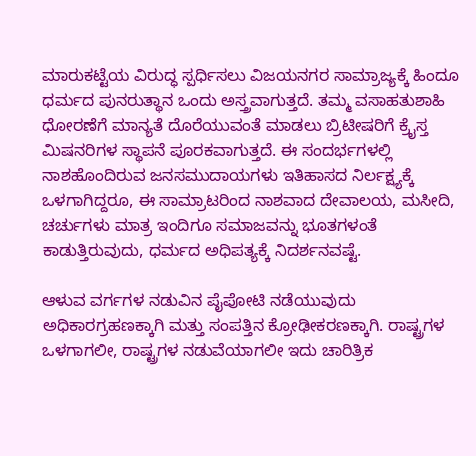ಮಾರುಕಟ್ಟೆಯ ವಿರುದ್ಧ ಸ್ಪರ್ಧಿಸಲು ವಿಜಯನಗರ ಸಾಮ್ರಾಜ್ಯಕ್ಕೆ ಹಿಂದೂ ಧರ್ಮದ ಪುನರುತ್ಥಾನ ಒಂದು ಅಸ್ತ್ರವಾಗುತ್ತದೆ. ತಮ್ಮ ವಸಾಹತುಶಾಹಿ ಧೋರಣೆಗೆ ಮಾನ್ಯತೆ ದೊರೆಯುವಂತೆ ಮಾಡಲು ಬ್ರಿಟೀಷರಿಗೆ ಕ್ರೈಸ್ತ ಮಿಷನರಿಗಳ ಸ್ಥಾಪನೆ ಪೂರಕವಾಗುತ್ತದೆ. ಈ ಸಂದರ್ಭಗಳಲ್ಲಿ ನಾಶಹೊಂದಿರುವ ಜನಸಮುದಾಯಗಳು ಇತಿಹಾಸದ ನಿರ್ಲಕ್ಷ್ಯಕ್ಕೆ ಒಳಗಾಗಿದ್ದರೂ, ಈ ಸಾಮ್ರಾಟರಿಂದ ನಾಶವಾದ ದೇವಾಲಯ, ಮಸೀದಿ, ಚರ್ಚುಗಳು ಮಾತ್ರ ಇಂದಿಗೂ ಸಮಾಜವನ್ನು ಭೂತಗಳಂತೆ ಕಾಡುತ್ತಿರುವುದು, ಧರ್ಮದ ಅಧಿಪತ್ಯಕ್ಕೆ ನಿದರ್ಶನವಷ್ಟೆ.

ಆಳುವ ವರ್ಗಗಳ ನಡುವಿನ ಪೈಪೋಟಿ ನಡೆಯುವುದು ಅಧಿಕಾರಗ್ರಹಣಕ್ಕಾಗಿ ಮತ್ತು ಸಂಪತ್ತಿನ ಕ್ರೋಢೀಕರಣಕ್ಕಾಗಿ. ರಾಷ್ಟ್ರಗಳ ಒಳಗಾಗಲೀ, ರಾಷ್ಟ್ರಗಳ ನಡುವೆಯಾಗಲೀ ಇದು ಚಾರಿತ್ರಿಕ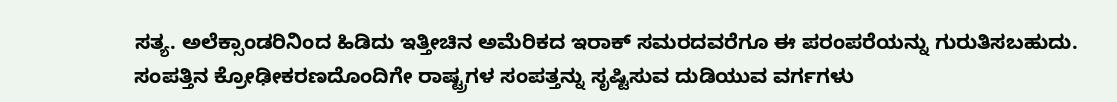ಸತ್ಯ. ಅಲೆಕ್ಸಾಂಡರಿನಿಂದ ಹಿಡಿದು ಇತ್ತೀಚಿನ ಅಮೆರಿಕದ ಇರಾಕ್ ಸಮರದವರೆಗೂ ಈ ಪರಂಪರೆಯನ್ನು ಗುರುತಿಸಬಹುದು. ಸಂಪತ್ತಿನ ಕ್ರೋಢೀಕರಣದೊಂದಿಗೇ ರಾಷ್ಟ್ರಗಳ ಸಂಪತ್ತನ್ನು ಸೃಷ್ಟಿಸುವ ದುಡಿಯುವ ವರ್ಗಗಳು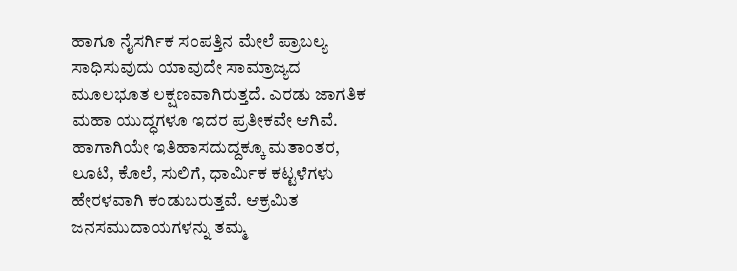ಹಾಗೂ ನೈಸರ್ಗಿಕ ಸಂಪತ್ತಿನ ಮೇಲೆ ಪ್ರಾಬಲ್ಯ ಸಾಧಿಸುವುದು ಯಾವುದೇ ಸಾಮ್ರಾಜ್ಯದ ಮೂಲಭೂತ ಲಕ್ಷಣವಾಗಿರುತ್ತದೆ. ಎರಡು ಜಾಗತಿಕ ಮಹಾ ಯುದ್ಧಗಳೂ ಇದರ ಪ್ರತೀಕವೇ ಆಗಿವೆ. ಹಾಗಾಗಿಯೇ ಇತಿಹಾಸದುದ್ದಕ್ಕೂ ಮತಾಂತರ, ಲೂಟಿ, ಕೊಲೆ, ಸುಲಿಗೆ, ಧಾರ್ಮಿಕ ಕಟ್ಟಳೆಗಳು ಹೇರಳವಾಗಿ ಕಂಡುಬರುತ್ತವೆ. ಆಕ್ರಮಿತ ಜನಸಮುದಾಯಗಳನ್ನು ತಮ್ಮ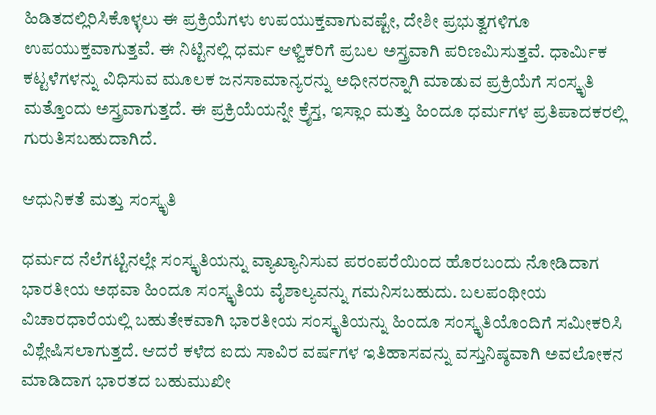ಹಿಡಿತದಲ್ಲಿರಿಸಿಕೊಳ್ಳಲು ಈ ಪ್ರಕ್ರಿಯೆಗಳು ಉಪಯುಕ್ತವಾಗುವಷ್ಟೇ, ದೇಶೀ ಪ್ರಭುತ್ವಗಳಿಗೂ ಉಪಯುಕ್ತವಾಗುತ್ತವೆ. ಈ ನಿಟ್ಟಿನಲ್ಲಿ ಧರ್ಮ ಆಳ್ವಿಕರಿಗೆ ಪ್ರಬಲ ಅಸ್ತ್ರವಾಗಿ ಪರಿಣಮಿಸುತ್ತವೆ. ಧಾರ್ಮಿಕ ಕಟ್ಟಳೆಗಳನ್ನು ವಿಧಿಸುವ ಮೂಲಕ ಜನಸಾಮಾನ್ಯರನ್ನು ಅಧೀನರನ್ನಾಗಿ ಮಾಡುವ ಪ್ರಕ್ರಿಯೆಗೆ ಸಂಸ್ಕೃತಿ ಮತ್ತೊಂದು ಅಸ್ತ್ರವಾಗುತ್ತದೆ. ಈ ಪ್ರಕ್ರಿಯೆಯನ್ನೇ ಕ್ರೈಸ್ತ, ಇಸ್ಲಾಂ ಮತ್ತು ಹಿಂದೂ ಧರ್ಮಗಳ ಪ್ರತಿಪಾದಕರಲ್ಲಿ ಗುರುತಿಸಬಹುದಾಗಿದೆ.

ಆಧುನಿಕತೆ ಮತ್ತು ಸಂಸ್ಕೃತಿ

ಧರ್ಮದ ನೆಲೆಗಟ್ಟಿನಲ್ಲೇ ಸಂಸ್ಕೃತಿಯನ್ನು ವ್ಯಾಖ್ಯಾನಿಸುವ ಪರಂಪರೆಯಿಂದ ಹೊರಬಂದು ನೋಡಿದಾಗ ಭಾರತೀಯ ಅಥವಾ ಹಿಂದೂ ಸಂಸ್ಕೃತಿಯ ವೈಶಾಲ್ಯವನ್ನು ಗಮನಿಸಬಹುದು. ಬಲಪಂಥೀಯ ವಿಚಾರಧಾರೆಯಲ್ಲಿ ಬಹುತೇಕವಾಗಿ ಭಾರತೀಯ ಸಂಸ್ಕೃತಿಯನ್ನು ಹಿಂದೂ ಸಂಸ್ಕೃತಿಯೊಂದಿಗೆ ಸಮೀಕರಿಸಿ ವಿಶ್ಲೇಷಿಸಲಾಗುತ್ತದೆ. ಆದರೆ ಕಳೆದ ಐದು ಸಾವಿರ ವರ್ಷಗಳ ಇತಿಹಾಸವನ್ನು ವಸ್ತುನಿಷ್ಠವಾಗಿ ಅವಲೋಕನ ಮಾಡಿದಾಗ ಭಾರತದ ಬಹುಮುಖೀ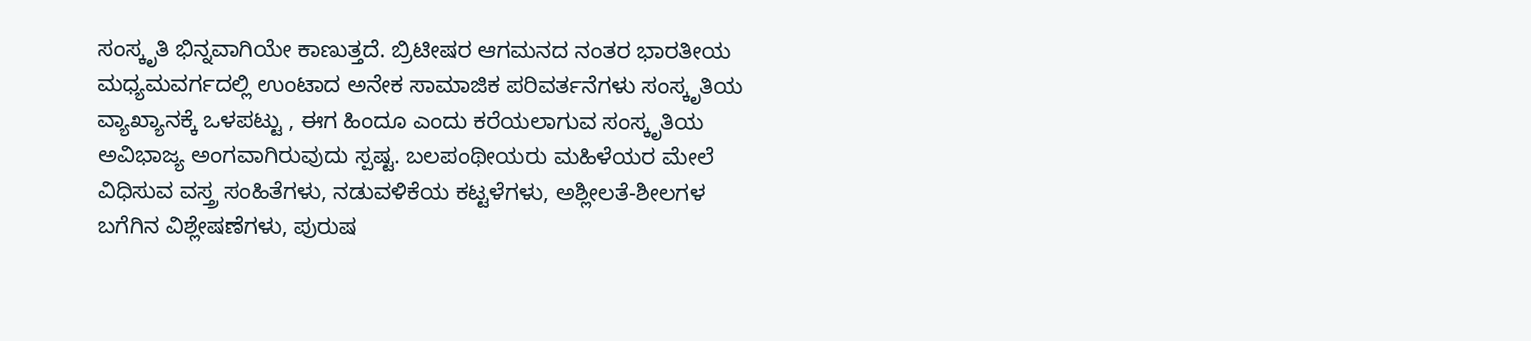ಸಂಸ್ಕೃತಿ ಭಿನ್ನವಾಗಿಯೇ ಕಾಣುತ್ತದೆ. ಬ್ರಿಟೀಷರ ಆಗಮನದ ನಂತರ ಭಾರತೀಯ ಮಧ್ಯಮವರ್ಗದಲ್ಲಿ ಉಂಟಾದ ಅನೇಕ ಸಾಮಾಜಿಕ ಪರಿವರ್ತನೆಗಳು ಸಂಸ್ಕೃತಿಯ ವ್ಯಾಖ್ಯಾನಕ್ಕೆ ಒಳಪಟ್ಟು , ಈಗ ಹಿಂದೂ ಎಂದು ಕರೆಯಲಾಗುವ ಸಂಸ್ಕೃತಿಯ ಅವಿಭಾಜ್ಯ ಅಂಗವಾಗಿರುವುದು ಸ್ಪಷ್ಟ. ಬಲಪಂಥೀಯರು ಮಹಿಳೆಯರ ಮೇಲೆ ವಿಧಿಸುವ ವಸ್ತ್ರ ಸಂಹಿತೆಗಳು, ನಡುವಳಿಕೆಯ ಕಟ್ಟಳೆಗಳು, ಅಶ್ಲೀಲತೆ-ಶೀಲಗಳ ಬಗೆಗಿನ ವಿಶ್ಲೇಷಣೆಗಳು, ಪುರುಷ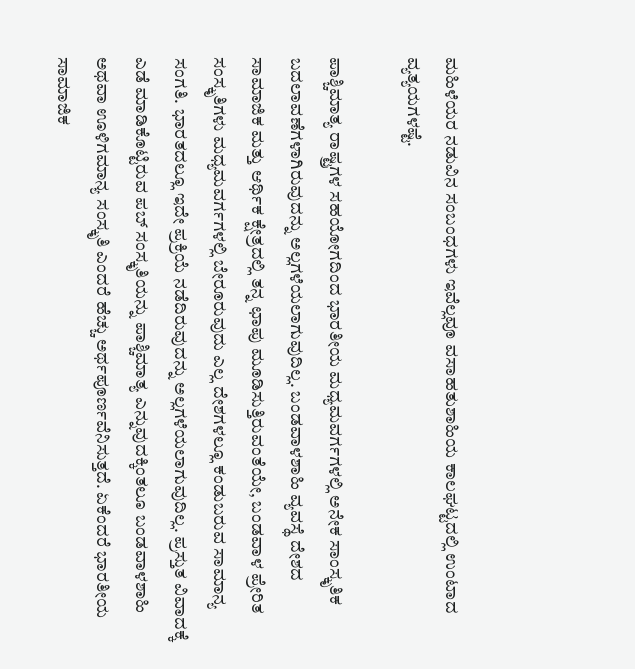ಮಹಿಳೆಯರ ನಡುವಿನ ಸಂಬಂಧಗಳು ಇವೆಲ್ಲವೂ ವಸಾಹತುಶಾಹಿಯ ಕಾಲಘಟ್ಟದಲ್ಲಿ ಉಂಟಾದ ವ್ಯತ್ಯಯಗಳಷ್ಟೆ.

ಪಾಶ್ಚಿಮಾತ್ಯ ರಾಷ್ಟ್ರಗಳ ಸಹಯೋಗದಿಂದ ಭಾರತೀಯ ಮಧ್ಯಮವರ್ಗಗಳಲ್ಲಿ ಅನೇಕ ಸಾಂಸ್ಕೃತಿಕ ಬದಲಾವಣೆಗಳಾಗಿರುವುದನ್ನು ಅಲ್ಲಗಳೆಯಲಾಗುವುದಿಲ್ಲ. ಬಂಡವಾಳಶಾಹಿ ವ್ಯವಸ್ಥೆ ದೇಶದ ಸಾಮಾಜಿಕ ಮತ್ತು ಆರ್ಥಿಕ ಕ್ಷೇತ್ರದಲ್ಲಿ ತನ್ನ ಛಾಪು ಮೂಡಿಸುತ್ತಿರುವಂತೆಯೇ, ಬಂಡವಾಳ ಪ್ರೇರಿತ ಸಂಸ್ಕೃತಿಗಳು ಮಧ್ಯಮವರ್ಗಗಳಲ್ಲಿ ಬೇರೂರುವುದು ಎಲ್ಲ ದೇಶಗಳಲ್ಲೂ ಕಂಡುಬರುವ ಸಾಮಾನ್ಯ ಸಂಗತಿ. ಭಾರತದಲ್ಲೂ ಇದೇ ಪ್ರಕ್ರಿಯೆ ನಡೆದಿರುವುದನ್ನು ಅಲ್ಲಗಳೆಯಲಾಗುವುದಿಲ್ಲ. ಪ್ರಸ್ತುತ ವಿವಾದಕ್ಕೆ ಎಡೆ ಮಾಡಿಕೊಟ್ಟಿರುವ ಪಬ್ ಸಂಸ್ಕೃತಿಯನ್ನು ಪಾಶ್ಚಿಮಾತ್ಯ ಎನ್ನುವುದಕ್ಕಿಂತಲೂ ಬಂಡವಾಳಶಾಹಿ ಅಥವಾ ಊಳಿಗಮಾನ್ಯ ಸಂಸ್ಕೃತಿ ಎಂದರೆ ಹೆಚ್ಚು ಅರ್ಥಪೂರ್ಣವೆನಿಸುತ್ತದೆ. ಏಕೆಂದರೆ ಭಾರತೀಯ ಸಾಮಾಜಿಕ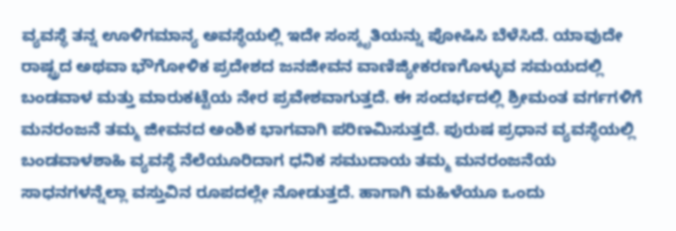ವ್ಯವಸ್ಥೆ ತನ್ನ ಊಳಿಗಮಾನ್ಯ ಅವಸ್ಥೆಯಲ್ಲಿ ಇದೇ ಸಂಸ್ಕೃತಿಯನ್ನು ಪೋಷಿಸಿ ಬೆಳೆಸಿದೆ. ಯಾವುದೇ ರಾಷ್ಟ್ರದ ಅಥವಾ ಭೌಗೋಳಿಕ ಪ್ರದೇಶದ ಜನಜೀವನ ವಾಣಿಜ್ಯೀಕರಣಗೊಳ್ಳುವ ಸಮಯದಲ್ಲಿ ಬಂಡವಾಳ ಮತ್ತು ಮಾರುಕಟ್ಟೆಯ ನೇರ ಪ್ರವೇಶವಾಗುತ್ತದೆ. ಈ ಸಂದರ್ಭದಲ್ಲಿ ಶ್ರೀಮಂತ ವರ್ಗಗಳಿಗೆ ಮನರಂಜನೆ ತಮ್ಮ ಜೀವನದ ಅಂಶಿಕ ಭಾಗವಾಗಿ ಪರಿಣಮಿಸುತ್ತದೆ. ಪುರುಷ ಪ್ರಧಾನ ವ್ಯವಸ್ಥೆಯಲ್ಲಿ ಬಂಡವಾಳಶಾಹಿ ವ್ಯವಸ್ಥೆ ನೆಲೆಯೂರಿದಾಗ ಧನಿಕ ಸಮುದಾಯ ತಮ್ಮ ಮನರಂಜನೆಯ ಸಾಧನಗಳನ್ನೆಲ್ಲಾ ವಸ್ತುವಿನ ರೂಪದಲ್ಲೇ ನೋಡುತ್ತದೆ. ಹಾಗಾಗಿ ಮಹಿಳೆಯೂ ಒಂದು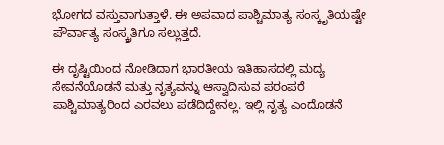ಭೋಗದ ವಸ್ತುವಾಗುತ್ತಾಳೆ. ಈ ಅಪವಾದ ಪಾಶ್ಚಿಮಾತ್ಯ ಸಂಸ್ಕೃತಿಯಷ್ಟೇ ಪೌರ್ವಾತ್ಯ ಸಂಸ್ಕ್ರತಿಗೂ ಸಲ್ಲುತ್ತದೆ.

ಈ ದೃಷ್ಟಿಯಿಂದ ನೋಡಿದಾಗ ಭಾರತೀಯ ಇತಿಹಾಸದಲ್ಲಿ ಮದ್ಯ ಸೇವನೆಯೊಡನೆ ಮತ್ತು ನೃತ್ಯವನ್ನು ಆಸ್ವಾದಿಸುವ ಪರಂಪರೆ ಪಾಶ್ಚಿಮಾತ್ಯರಿಂದ ಎರವಲು ಪಡೆದಿದ್ದೇನಲ್ಲ. ಇಲ್ಲಿ ನೃತ್ಯ ಎಂದೊಡನೆ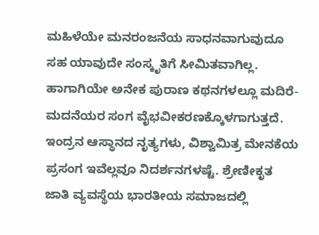ಮಹಿಳೆಯೇ ಮನರಂಜನೆಯ ಸಾಧನವಾಗುವುದೂ ಸಹ ಯಾವುದೇ ಸಂಸ್ಕೃತಿಗೆ ಸೀಮಿತವಾಗಿಲ್ಲ. ಹಾಗಾಗಿಯೇ ಅನೇಕ ಪುರಾಣ ಕಥನಗಳಲ್ಲೂ ಮದಿರೆ-ಮದನೆಯರ ಸಂಗ ವೈಭವೀಕರಣಕ್ಕೊಳಗಾಗುತ್ತದೆ. ಇಂದ್ರನ ಆಸ್ಥಾನದ ನೃತ್ಯಗಳು, ವಿಶ್ವಾಮಿತ್ರ ಮೇನಕೆಯ ಪ್ರಸಂಗ ಇವೆಲ್ಲವೂ ನಿದರ್ಶನಗಳಷ್ಟೆ. ಶ್ರೇಣೀಕೃತ ಜಾತಿ ವ್ಯವಸ್ಥೆಯ ಭಾರತೀಯ ಸಮಾಜದಲ್ಲಿ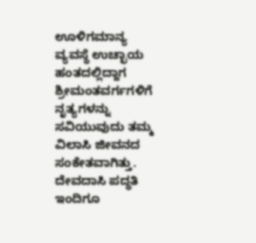ಊಳಿಗಮಾನ್ಯ ವ್ಯವಸ್ಥೆ ಉಚ್ಛಾಯ ಹಂತದಲ್ಲಿದ್ದಾಗ ಶ್ರೀಮಂತವರ್ಗಗಳಿಗೆ ನೃತ್ಯಗಳನ್ನು ಸವಿಯುವುದು ತಮ್ಮ ವಿಲಾಸಿ ಜೀವನದ ಸಂಕೇತವಾಗಿತ್ತು. ದೇವದಾಸಿ ಪದ್ಧತಿ ಇಂದಿಗೂ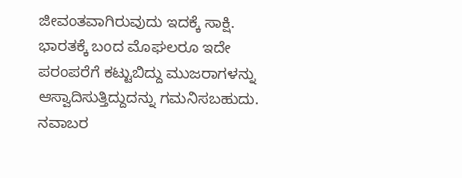ಜೀವಂತವಾಗಿರುವುದು ಇದಕ್ಕೆ ಸಾಕ್ಷಿ. ಭಾರತಕ್ಕೆ ಬಂದ ಮೊಘಲರೂ ಇದೇ ಪರಂಪರೆಗೆ ಕಟ್ಟುಬಿದ್ದು ಮುಜರಾಗಳನ್ನು ಆಸ್ವಾದಿಸುತ್ತಿದ್ದುದನ್ನು ಗಮನಿಸಬಹುದು. ನವಾಬರ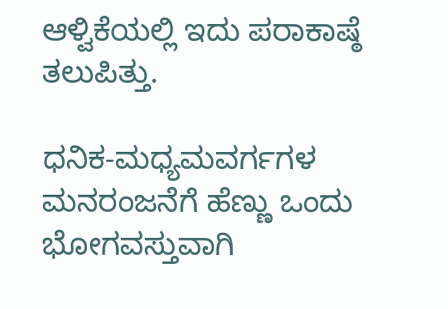ಆಳ್ವಿಕೆಯಲ್ಲಿ ಇದು ಪರಾಕಾಷ್ಠೆ ತಲುಪಿತ್ತು.

ಧನಿಕ-ಮಧ್ಯಮವರ್ಗಗಳ ಮನರಂಜನೆಗೆ ಹೆಣ್ಣು ಒಂದು ಭೋಗವಸ್ತುವಾಗಿ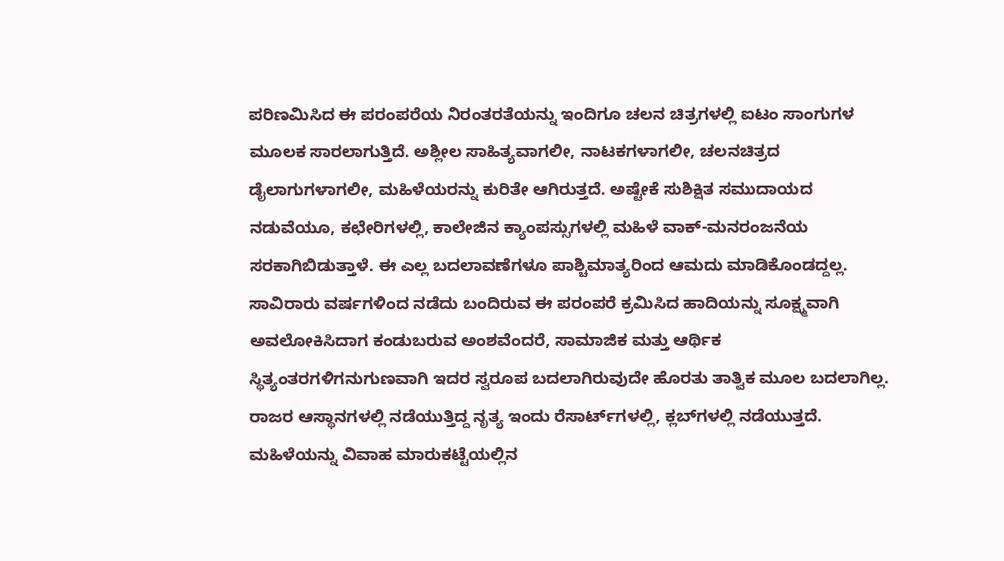ಪರಿಣಮಿಸಿದ ಈ ಪರಂಪರೆಯ ನಿರಂತರತೆಯನ್ನು ಇಂದಿಗೂ ಚಲನ ಚಿತ್ರಗಳಲ್ಲಿ ಐಟಂ ಸಾಂಗುಗಳ ಮೂಲಕ ಸಾರಲಾಗುತ್ತಿದೆ. ಅಶ್ಲೀಲ ಸಾಹಿತ್ಯವಾಗಲೀ, ನಾಟಕಗಳಾಗಲೀ, ಚಲನಚಿತ್ರದ ಡೈಲಾಗುಗಳಾಗಲೀ, ಮಹಿಳೆಯರನ್ನು ಕುರಿತೇ ಆಗಿರುತ್ತದೆ. ಅಷ್ಟೇಕೆ ಸುಶಿಕ್ಷಿತ ಸಮುದಾಯದ ನಡುವೆಯೂ, ಕಛೇರಿಗಳಲ್ಲಿ, ಕಾಲೇಜಿನ ಕ್ಯಾಂಪಸ್ಸುಗಳಲ್ಲಿ ಮಹಿಳೆ ವಾಕ್-ಮನರಂಜನೆಯ ಸರಕಾಗಿಬಿಡುತ್ತಾಳೆ. ಈ ಎಲ್ಲ ಬದಲಾವಣೆಗಳೂ ಪಾಶ್ಚಿಮಾತ್ಯರಿಂದ ಆಮದು ಮಾಡಿಕೊಂಡದ್ದಲ್ಲ. ಸಾವಿರಾರು ವರ್ಷಗಳಿಂದ ನಡೆದು ಬಂದಿರುವ ಈ ಪರಂಪರೆ ಕ್ರಮಿಸಿದ ಹಾದಿಯನ್ನು ಸೂಕ್ಷ್ಮವಾಗಿ ಅವಲೋಕಿಸಿದಾಗ ಕಂಡುಬರುವ ಅಂಶವೆಂದರೆ, ಸಾಮಾಜಿಕ ಮತ್ತು ಆರ್ಥಿಕ ಸ್ಥಿತ್ಯಂತರಗಳಿಗನುಗುಣವಾಗಿ ಇದರ ಸ್ವರೂಪ ಬದಲಾಗಿರುವುದೇ ಹೊರತು ತಾತ್ವಿಕ ಮೂಲ ಬದಲಾಗಿಲ್ಲ. ರಾಜರ ಆಸ್ಥಾನಗಳಲ್ಲಿ ನಡೆಯುತ್ತಿದ್ದ ನೃತ್ಯ ಇಂದು ರೆಸಾರ್ಟ್‌ಗಳಲ್ಲಿ, ಕ್ಲಬ್‌ಗಳಲ್ಲಿ ನಡೆಯುತ್ತದೆ. ಮಹಿಳೆಯನ್ನು ವಿವಾಹ ಮಾರುಕಟ್ಟೆಯಲ್ಲಿನ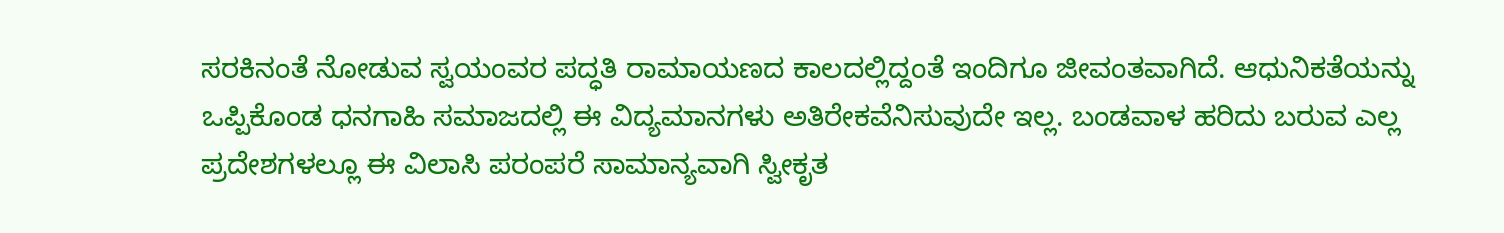ಸರಕಿನಂತೆ ನೋಡುವ ಸ್ವಯಂವರ ಪದ್ಧತಿ ರಾಮಾಯಣದ ಕಾಲದಲ್ಲಿದ್ದಂತೆ ಇಂದಿಗೂ ಜೀವಂತವಾಗಿದೆ. ಆಧುನಿಕತೆಯನ್ನು ಒಪ್ಪಿಕೊಂಡ ಧನಗಾಹಿ ಸಮಾಜದಲ್ಲಿ ಈ ವಿದ್ಯಮಾನಗಳು ಅತಿರೇಕವೆನಿಸುವುದೇ ಇಲ್ಲ. ಬಂಡವಾಳ ಹರಿದು ಬರುವ ಎಲ್ಲ ಪ್ರದೇಶಗಳಲ್ಲೂ ಈ ವಿಲಾಸಿ ಪರಂಪರೆ ಸಾಮಾನ್ಯವಾಗಿ ಸ್ವೀಕೃತ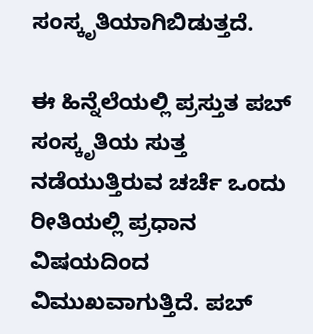ಸಂಸ್ಕೃತಿಯಾಗಿಬಿಡುತ್ತದೆ.

ಈ ಹಿನ್ನೆಲೆಯಲ್ಲಿ ಪ್ರಸ್ತುತ ಪಬ್ ಸಂಸ್ಕೃತಿಯ ಸುತ್ತ ನಡೆಯುತ್ತಿರುವ ಚರ್ಚೆ ಒಂದು ರೀತಿಯಲ್ಲಿ ಪ್ರಧಾನ ವಿಷಯದಿಂದ ವಿಮುಖವಾಗುತ್ತಿದೆ. ಪಬ್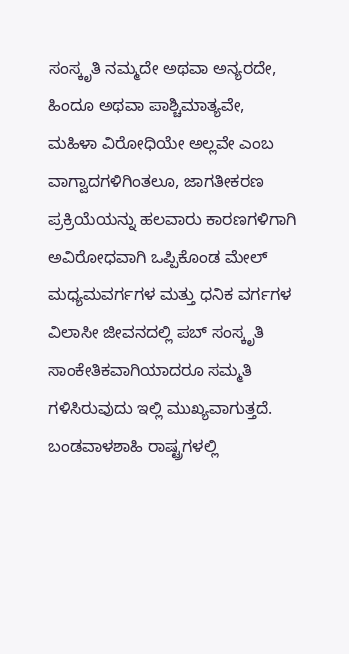ಸಂಸ್ಕೃತಿ ನಮ್ಮದೇ ಅಥವಾ ಅನ್ಯರದೇ, ಹಿಂದೂ ಅಥವಾ ಪಾಶ್ಚಿಮಾತ್ಯವೇ, ಮಹಿಳಾ ವಿರೋಧಿಯೇ ಅಲ್ಲವೇ ಎಂಬ ವಾಗ್ವಾದಗಳಿಗಿಂತಲೂ, ಜಾಗತೀಕರಣ ಪ್ರಕ್ರಿಯೆಯನ್ನು ಹಲವಾರು ಕಾರಣಗಳಿಗಾಗಿ ಅವಿರೋಧವಾಗಿ ಒಪ್ಪಿಕೊಂಡ ಮೇಲ್ ಮಧ್ಯಮವರ್ಗಗಳ ಮತ್ತು ಧನಿಕ ವರ್ಗಗಳ ವಿಲಾಸೀ ಜೀವನದಲ್ಲಿ ಪಬ್ ಸಂಸ್ಕೃತಿ ಸಾಂಕೇತಿಕವಾಗಿಯಾದರೂ ಸಮ್ಮತಿ ಗಳಿಸಿರುವುದು ಇಲ್ಲಿ ಮುಖ್ಯವಾಗುತ್ತದೆ. ಬಂಡವಾಳಶಾಹಿ ರಾಷ್ಟ್ರಗಳಲ್ಲಿ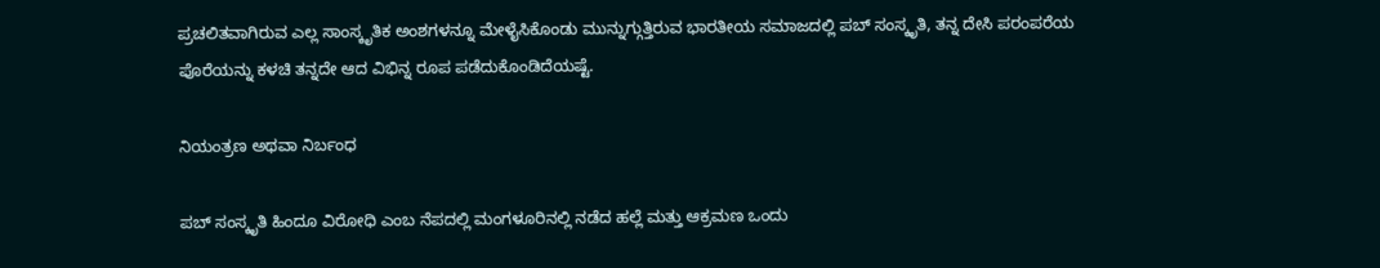ಪ್ರಚಲಿತವಾಗಿರುವ ಎಲ್ಲ ಸಾಂಸ್ಕೃತಿಕ ಅಂಶಗಳನ್ನೂ ಮೇಳೈಸಿಕೊಂಡು ಮುನ್ನುಗ್ಗುತ್ತಿರುವ ಭಾರತೀಯ ಸಮಾಜದಲ್ಲಿ ಪಬ್ ಸಂಸ್ಕೃತಿ, ತನ್ನ ದೇಸಿ ಪರಂಪರೆಯ ಪೊರೆಯನ್ನು ಕಳಚಿ ತನ್ನದೇ ಆದ ವಿಭಿನ್ನ ರೂಪ ಪಡೆದುಕೊಂಡಿದೆಯಷ್ಟೆ.

ನಿಯಂತ್ರಣ ಅಥವಾ ನಿರ್ಬಂಧ

ಪಬ್ ಸಂಸ್ಕೃತಿ ಹಿಂದೂ ವಿರೋಧಿ ಎಂಬ ನೆಪದಲ್ಲಿ ಮಂಗಳೂರಿನಲ್ಲಿ ನಡೆದ ಹಲ್ಲೆ ಮತ್ತು ಆಕ್ರಮಣ ಒಂದು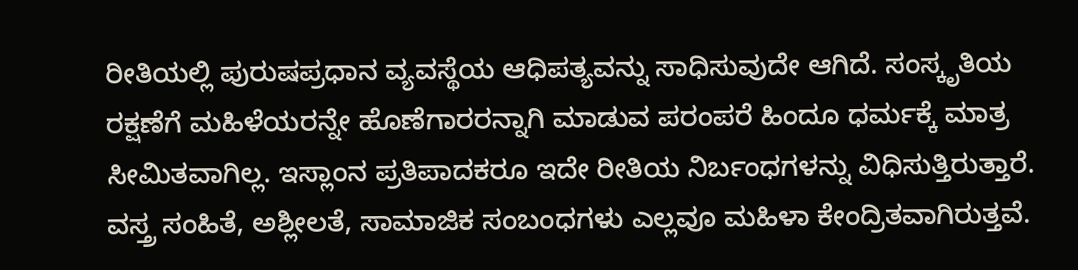ರೀತಿಯಲ್ಲಿ ಪುರುಷಪ್ರಧಾನ ವ್ಯವಸ್ಥೆಯ ಆಧಿಪತ್ಯವನ್ನು ಸಾಧಿಸುವುದೇ ಆಗಿದೆ. ಸಂಸ್ಕೃತಿಯ ರಕ್ಷಣೆಗೆ ಮಹಿಳೆಯರನ್ನೇ ಹೊಣೆಗಾರರನ್ನಾಗಿ ಮಾಡುವ ಪರಂಪರೆ ಹಿಂದೂ ಧರ್ಮಕ್ಕೆ ಮಾತ್ರ ಸೀಮಿತವಾಗಿಲ್ಲ. ಇಸ್ಲಾಂನ ಪ್ರತಿಪಾದಕರೂ ಇದೇ ರೀತಿಯ ನಿರ್ಬಂಧಗಳನ್ನು ವಿಧಿಸುತ್ತಿರುತ್ತಾರೆ. ವಸ್ತ್ರ ಸಂಹಿತೆ, ಅಶ್ಲೀಲತೆ, ಸಾಮಾಜಿಕ ಸಂಬಂಧಗಳು ಎಲ್ಲವೂ ಮಹಿಳಾ ಕೇಂದ್ರಿತವಾಗಿರುತ್ತವೆ.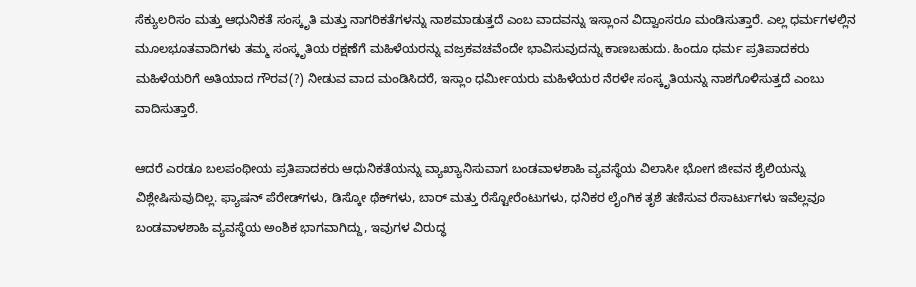ಸೆಕ್ಯುಲರಿಸಂ ಮತ್ತು ಆಧುನಿಕತೆ ಸಂಸ್ಕೃತಿ ಮತ್ತು ನಾಗರಿಕತೆಗಳನ್ನು ನಾಶಮಾಡುತ್ತದೆ ಎಂಬ ವಾದವನ್ನು ಇಸ್ಲಾಂನ ವಿದ್ವಾಂಸರೂ ಮಂಡಿಸುತ್ತಾರೆ. ಎಲ್ಲ ಧರ್ಮಗಳಲ್ಲಿನ ಮೂಲಭೂತವಾದಿಗಳು ತಮ್ಮ ಸಂಸ್ಕೃತಿಯ ರಕ್ಷಣೆಗೆ ಮಹಿಳೆಯರನ್ನು ವಜ್ರಕವಚವೆಂದೇ ಭಾವಿಸುವುದನ್ನು ಕಾಣಬಹುದು. ಹಿಂದೂ ಧರ್ಮ ಪ್ರತಿಪಾದಕರು ಮಹಿಳೆಯರಿಗೆ ಅತಿಯಾದ ಗೌರವ(?) ನೀಡುವ ವಾದ ಮಂಡಿಸಿದರೆ, ಇಸ್ಲಾಂ ಧರ್ಮೀಯರು ಮಹಿಳೆಯರ ನೆರಳೇ ಸಂಸ್ಕೃತಿಯನ್ನು ನಾಶಗೊಳಿಸುತ್ತದೆ ಎಂಬು ವಾದಿಸುತ್ತಾರೆ.

ಆದರೆ ಎರಡೂ ಬಲಪಂಥೀಯ ಪ್ರತಿಪಾದಕರು ಆಧುನಿಕತೆಯನ್ನು ವ್ಯಾಖ್ಯಾನಿಸುವಾಗ ಬಂಡವಾಳಶಾಹಿ ವ್ಯವಸ್ಥೆಯ ವಿಲಾಸೀ ಭೋಗ ಜೀವನ ಶೈಲಿಯನ್ನು ವಿಶ್ಲೇಷಿಸುವುದಿಲ್ಲ. ಫ್ಯಾಷನ್ ಪೆರೇಡ್‌ಗಳು, ಡಿಸ್ಕೋ ಥೆಕ್‌ಗಳು, ಬಾರ್ ಮತ್ತು ರೆಸ್ಟೋರೆಂಟುಗಳು, ಧನಿಕರ ಲೈಂಗಿಕ ತೃಶೆ ತಣಿಸುವ ರೆಸಾರ್ಟುಗಳು ಇವೆಲ್ಲವೂ ಬಂಡವಾಳಶಾಹಿ ವ್ಯವಸ್ಥೆಯ ಅಂಶಿಕ ಭಾಗವಾಗಿದ್ದು, ಇವುಗಳ ವಿರುದ್ಧ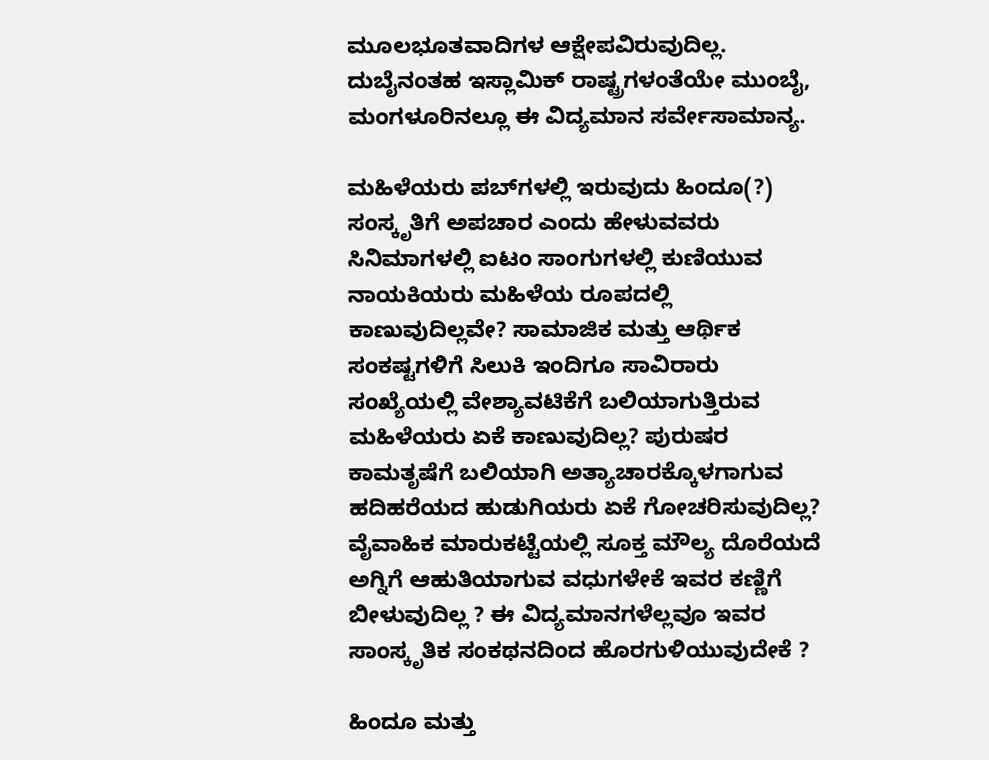ಮೂಲಭೂತವಾದಿಗಳ ಆಕ್ಷೇಪವಿರುವುದಿಲ್ಲ. ದುಬೈನಂತಹ ಇಸ್ಲಾಮಿಕ್ ರಾಷ್ಟ್ರಗಳಂತೆಯೇ ಮುಂಬೈ, ಮಂಗಳೂರಿನಲ್ಲೂ ಈ ವಿದ್ಯಮಾನ ಸರ್ವೇಸಾಮಾನ್ಯ.

ಮಹಿಳೆಯರು ಪಬ್‌ಗಳಲ್ಲಿ ಇರುವುದು ಹಿಂದೂ(?) ಸಂಸ್ಕೃತಿಗೆ ಅಪಚಾರ ಎಂದು ಹೇಳುವವರು ಸಿನಿಮಾಗಳಲ್ಲಿ ಐಟಂ ಸಾಂಗುಗಳಲ್ಲಿ ಕುಣಿಯುವ ನಾಯಕಿಯರು ಮಹಿಳೆಯ ರೂಪದಲ್ಲಿ ಕಾಣುವುದಿಲ್ಲವೇ? ಸಾಮಾಜಿಕ ಮತ್ತು ಆರ್ಥಿಕ ಸಂಕಷ್ಟಗಳಿಗೆ ಸಿಲುಕಿ ಇಂದಿಗೂ ಸಾವಿರಾರು ಸಂಖ್ಯೆಯಲ್ಲಿ ವೇಶ್ಯಾವಟಿಕೆಗೆ ಬಲಿಯಾಗುತ್ತಿರುವ ಮಹಿಳೆಯರು ಏಕೆ ಕಾಣುವುದಿಲ್ಲ? ಪುರುಷರ ಕಾಮತೃಷೆಗೆ ಬಲಿಯಾಗಿ ಅತ್ಯಾಚಾರಕ್ಕೊಳಗಾಗುವ ಹದಿಹರೆಯದ ಹುಡುಗಿಯರು ಏಕೆ ಗೋಚರಿಸುವುದಿಲ್ಲ? ವೈವಾಹಿಕ ಮಾರುಕಟ್ಟೆಯಲ್ಲಿ ಸೂಕ್ತ ಮೌಲ್ಯ ದೊರೆಯದೆ ಅಗ್ನಿಗೆ ಆಹುತಿಯಾಗುವ ವಧುಗಳೇಕೆ ಇವರ ಕಣ್ಣಿಗೆ ಬೀಳುವುದಿಲ್ಲ ? ಈ ವಿದ್ಯಮಾನಗಳೆಲ್ಲವೂ ಇವರ ಸಾಂಸ್ಕೃತಿಕ ಸಂಕಥನದಿಂದ ಹೊರಗುಳಿಯುವುದೇಕೆ ?

ಹಿಂದೂ ಮತ್ತು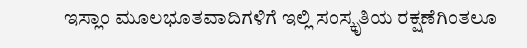ಇಸ್ಲಾಂ ಮೂಲಭೂತವಾದಿಗಳಿಗೆ ಇಲ್ಲಿ ಸಂಸ್ಕೃತಿಯ ರಕ್ಷಣೆಗಿಂತಲೂ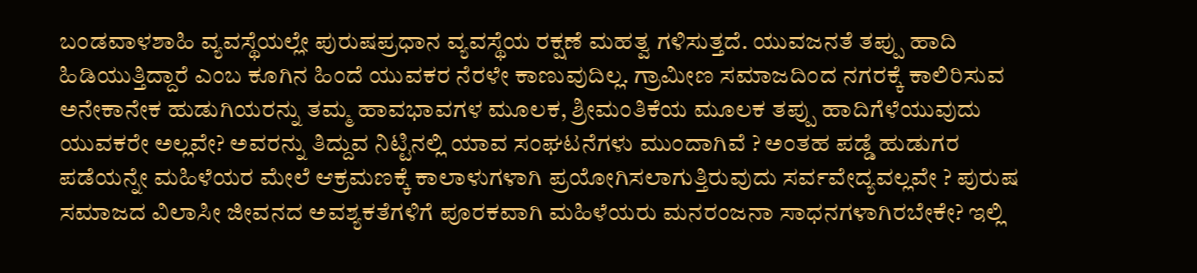ಬಂಡವಾಳಶಾಹಿ ವ್ಯವಸ್ಥೆಯಲ್ಲೇ ಪುರುಷಪ್ರಧಾನ ವ್ಯವಸ್ಥೆಯ ರಕ್ಷಣೆ ಮಹತ್ವ ಗಳಿಸುತ್ತದೆ. ಯುವಜನತೆ ತಪ್ಪು ಹಾದಿ ಹಿಡಿಯುತ್ತಿದ್ದಾರೆ ಎಂಬ ಕೂಗಿನ ಹಿಂದೆ ಯುವಕರ ನೆರಳೇ ಕಾಣುವುದಿಲ್ಲ. ಗ್ರಾಮೀಣ ಸಮಾಜದಿಂದ ನಗರಕ್ಕೆ ಕಾಲಿರಿಸುವ ಅನೇಕಾನೇಕ ಹುಡುಗಿಯರನ್ನು ತಮ್ಮ ಹಾವಭಾವಗಳ ಮೂಲಕ, ಶ್ರೀಮಂತಿಕೆಯ ಮೂಲಕ ತಪ್ಪು ಹಾದಿಗೆಳೆಯುವುದು ಯುವಕರೇ ಅಲ್ಲವೇ? ಅವರನ್ನು ತಿದ್ದುವ ನಿಟ್ಟಿನಲ್ಲಿ ಯಾವ ಸಂಘಟನೆಗಳು ಮುಂದಾಗಿವೆ ? ಅಂತಹ ಪಡ್ಡೆ ಹುಡುಗರ ಪಡೆಯನ್ನೇ ಮಹಿಳೆಯರ ಮೇಲೆ ಆಕ್ರಮಣಕ್ಕೆ ಕಾಲಾಳುಗಳಾಗಿ ಪ್ರಯೋಗಿಸಲಾಗುತ್ತಿರುವುದು ಸರ್ವವೇದ್ಯವಲ್ಲವೇ ? ಪುರುಷ ಸಮಾಜದ ವಿಲಾಸೀ ಜೀವನದ ಅವಶ್ಯಕತೆಗಳಿಗೆ ಪೂರಕವಾಗಿ ಮಹಿಳೆಯರು ಮನರಂಜನಾ ಸಾಧನಗಳಾಗಿರಬೇಕೇ? ಇಲ್ಲಿ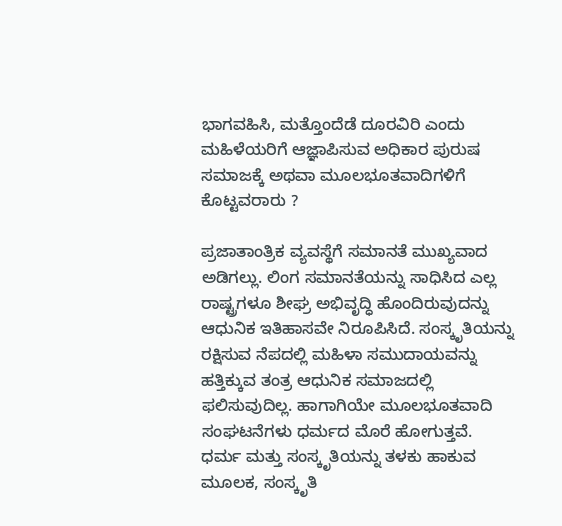ಭಾಗವಹಿಸಿ, ಮತ್ತೊಂದೆಡೆ ದೂರವಿರಿ ಎಂದು ಮಹಿಳೆಯರಿಗೆ ಆಜ್ಞಾಪಿಸುವ ಅಧಿಕಾರ ಪುರುಷ ಸಮಾಜಕ್ಕೆ ಅಥವಾ ಮೂಲಭೂತವಾದಿಗಳಿಗೆ ಕೊಟ್ಟವರಾರು ?

ಪ್ರಜಾತಾಂತ್ರಿಕ ವ್ಯವಸ್ಥೆಗೆ ಸಮಾನತೆ ಮುಖ್ಯವಾದ ಅಡಿಗಲ್ಲು. ಲಿಂಗ ಸಮಾನತೆಯನ್ನು ಸಾಧಿಸಿದ ಎಲ್ಲ ರಾಷ್ಟ್ರಗಳೂ ಶೀಘ್ರ ಅಭಿವೃದ್ಧಿ ಹೊಂದಿರುವುದನ್ನು ಆಧುನಿಕ ಇತಿಹಾಸವೇ ನಿರೂಪಿಸಿದೆ. ಸಂಸ್ಕೃತಿಯನ್ನು ರಕ್ಷಿಸುವ ನೆಪದಲ್ಲಿ ಮಹಿಳಾ ಸಮುದಾಯವನ್ನು ಹತ್ತಿಕ್ಕುವ ತಂತ್ರ ಆಧುನಿಕ ಸಮಾಜದಲ್ಲಿ ಫಲಿಸುವುದಿಲ್ಲ. ಹಾಗಾಗಿಯೇ ಮೂಲಭೂತವಾದಿ ಸಂಘಟನೆಗಳು ಧರ್ಮದ ಮೊರೆ ಹೋಗುತ್ತವೆ. ಧರ್ಮ ಮತ್ತು ಸಂಸ್ಕೃತಿಯನ್ನು ತಳಕು ಹಾಕುವ ಮೂಲಕ, ಸಂಸ್ಕೃತಿ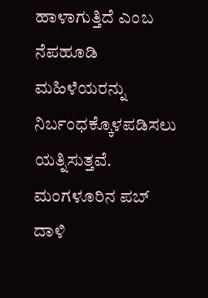ಹಾಳಾಗುತ್ತಿದೆ ಎಂಬ ನೆಪಹೂಡಿ ಮಹಿಳೆಯರನ್ನು ನಿರ್ಬಂಧಕ್ಕೊಳಪಡಿಸಲು ಯತ್ನಿಸುತ್ತವೆ. ಮಂಗಳೂರಿನ ಪಬ್ ದಾಳಿ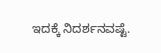ಇದಕ್ಕೆ ನಿದರ್ಶನವಷ್ಟೆ.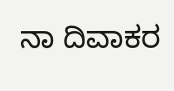ನಾ ದಿವಾಕರ